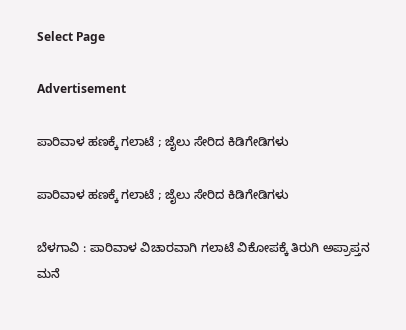Select Page

Advertisement

ಪಾರಿವಾಳ ಹಣಕ್ಕೆ ಗಲಾಟೆ ; ಜೈಲು ಸೇರಿದ ಕಿಡಿಗೇಡಿಗಳು

ಪಾರಿವಾಳ ಹಣಕ್ಕೆ ಗಲಾಟೆ ; ಜೈಲು ಸೇರಿದ ಕಿಡಿಗೇಡಿಗಳು

ಬೆಳಗಾವಿ : ಪಾರಿವಾಳ ವಿಚಾರವಾಗಿ ಗಲಾಟೆ ವಿಕೋಪಕ್ಕೆ ತಿರುಗಿ ಅಪ್ರಾಪ್ತನ ಮನೆ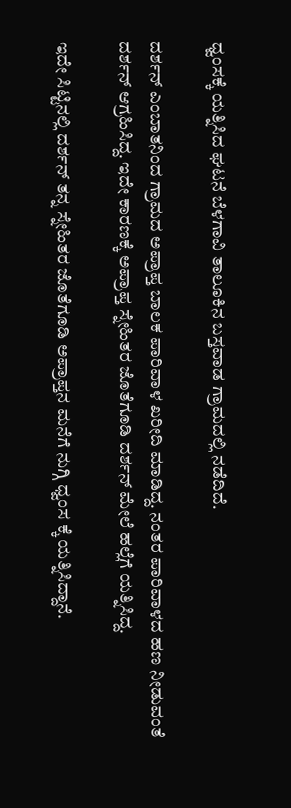ಧ್ವಂಸಕ್ಕೆ ಯತ್ನಿಸಿದ ಘಟನೆ ಬೆಳಗಾವಿ ತಾಲೂಕಿನ ಬಸ್ತವಾಡ ಗ್ರಾಮದಲ್ಲಿ ನಡೆದಿದೆ.

ದರ್ಶನ್ ಎಂಬಾತನಿಂದ ಗ್ರಾಮದ ಅಪ್ರಾಪ್ತ ಬಾಲಕ ಪಾರಿವಾಳ ಖರೀದಿ ಮಾಡಿದ್ದ. ನಂತರ ಪಾರಿವಾಳದ ಹಣ ನೀಡುವಂತೆ ದರ್ಶನ್ ಆಗ್ರಹಿಸಿದ್ದ. ಇದೇ ಕಾರಣಕ್ಕೆ ಅಪ್ರಾಪ್ತ ಸ್ನೇಹಿತರ ಜೊತೆಗೂಡಿ ದರ್ಶನ್ ಮೇಲೆ ಹಲ್ಲೆಗೆ ಯತ್ನಿಸಿದ್ದ.

ಇದೇ ಸಿಟ್ಟಿನಲ್ಲಿ ದರ್ಶನ್ ತನ್ನ ಸ್ನೇಹಿತರ ಜೊತೆಗೂಡಿ ಅಪ್ರಾಪ್ತನ ಮನೆಗೆ ನುಗ್ಗಿ ಧ್ವಂಸ ಕ್ಕೆ ಯತ್ನಿಸಿದ್ದಾನೆ.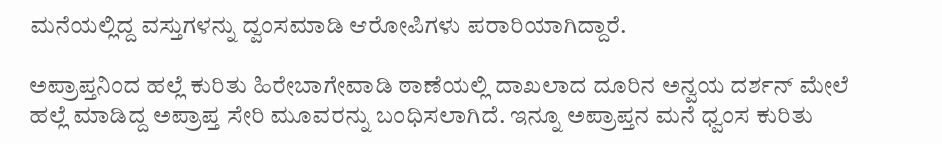ಮನೆಯಲ್ಲಿದ್ದ ವಸ್ತುಗಳನ್ನು ದ್ವಂಸಮಾಡಿ ಆರೋಪಿಗಳು ಪರಾರಿಯಾಗಿದ್ದಾರೆ.

ಅಪ್ರಾಪ್ತನಿಂದ ಹಲ್ಲೆ ಕುರಿತು ಹಿರೇಬಾಗೇವಾಡಿ ಠಾಣೆಯಲ್ಲಿ ದಾಖಲಾದ ದೂರಿನ ಅನ್ವಯ ದರ್ಶನ್ ಮೇಲೆ ಹಲ್ಲೆ ಮಾಡಿದ್ದ ಅಪ್ರಾಪ್ತ ಸೇರಿ‌ ಮೂವರನ್ನು ಬಂಧಿಸಲಾಗಿದೆ. ಇನ್ನೂ ಅಪ್ರಾಪ್ತನ ಮನೆ ಧ್ವಂಸ ಕುರಿತು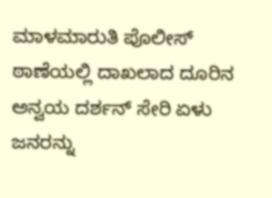ಮಾಳಮಾರುತಿ ಪೊಲೀಸ್ ಠಾಣೆಯಲ್ಲಿ ದಾಖಲಾದ ದೂರಿನ ಅನ್ವಯ ದರ್ಶನ್ ಸೇರಿ ಏಳು ಜನರನ್ನು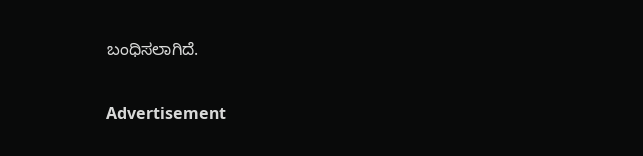ಬಂಧಿಸಲಾಗಿದೆ.

Advertisement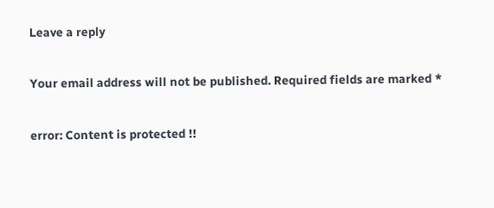Leave a reply

Your email address will not be published. Required fields are marked *

error: Content is protected !!